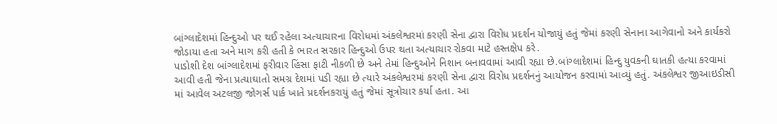બાંગ્લાદેશમાં હિન્દુઓ પર થઈ રહેલા અત્યાચારના વિરોધમાં અંકલેશ્વરમાં કરણી સેના દ્વારા વિરોધ પ્રદર્શન યોજાયું હતું જેમાં કરણી સેનાના આગેવાનો અને કાર્યકરો જોડાયા હતા અને માગ કરી હતી કે ભારત સરકાર હિન્દુઓ ઉપર થતા અત્યાચાર રોકવા માટે હસ્તક્ષેપ કરે.
પાડોશી દેશ બાંગ્લાદેશમાં ફરીવાર હિંસા ફાટી નીકળી છે અને તેમાં હિન્દુઓને નિશાન બનાવવામાં આવી રહ્યા છે.બાંગ્લાદેશમાં હિન્દુ યુવકની ઘાતકી હત્યા કરવામાં આવી હતી જેના પ્રત્યાઘાતો સમગ્ર દેશમાં પડી રહ્યા છે ત્યારે અંકલેશ્વરમાં કરણી સેના દ્વારા વિરોધ પ્રદર્શનનું આયોજન કરવામાં આવ્યું હતું. અંકલેશ્વર જીઆઇડીસી માં આવેલ અટલજી જોગર્સ પાર્ક ખાતે પ્રદર્શનકરાયું હતું જેમાં સૂત્રોચાર કર્યા હતા. આ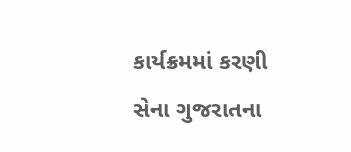કાર્યક્રમમાં કરણી સેના ગુજરાતના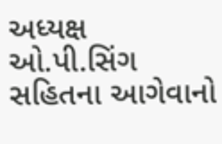અધ્યક્ષ ઓ.પી.સિંગ સહિતના આગેવાનો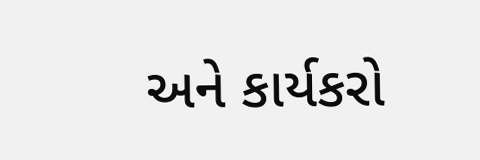અને કાર્યકરો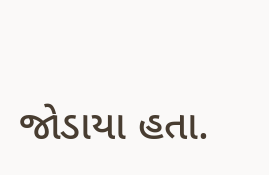જોડાયા હતા.